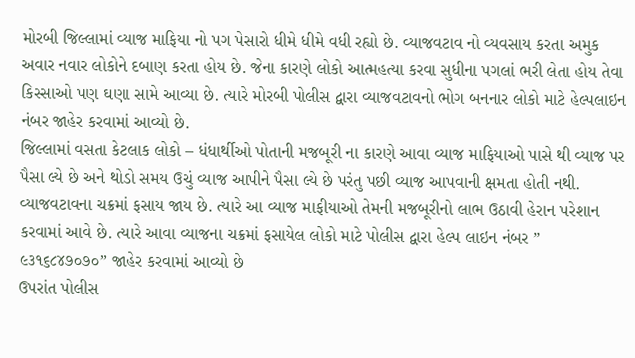મોરબી જિલ્લામાં વ્યાજ માફિયા નો પગ પેસારો ધીમે ધીમે વધી રહ્યો છે. વ્યાજવટાવ નો વ્યવસાય કરતા અમુક અવાર નવાર લોકોને દબાણ કરતા હોય છે. જેના કારણે લોકો આત્મહત્યા કરવા સુધીના પગલાં ભરી લેતા હોય તેવા કિસ્સાઓ પણ ઘણા સામે આવ્યા છે. ત્યારે મોરબી પોલીસ દ્વારા વ્યાજવટાવનો ભોગ બનનાર લોકો માટે હેલ્પલાઇન નંબર જાહેર કરવામાં આવ્યો છે.
જિલ્લામાં વસતા કેટલાક લોકો – ધંધાર્થીઓ પોતાની મજબૂરી ના કારણે આવા વ્યાજ માફિયાઓ પાસે થી વ્યાજ પર પૈસા લ્યે છે અને થોડો સમય ઉચું વ્યાજ આપીને પૈસા લ્યે છે પરંતુ પછી વ્યાજ આપવાની ક્ષમતા હોતી નથી. વ્યાજવટાવના ચક્રમાં ફસાય જાય છે. ત્યારે આ વ્યાજ માફીયાઓ તેમની મજબૂરીનો લાભ ઉઠાવી હેરાન પરેશાન કરવામાં આવે છે. ત્યારે આવા વ્યાજના ચક્રમાં ફસાયેલ લોકો માટે પોલીસ દ્વારા હેલ્પ લાઇન નંબર ” ૯૩૧૬૮૪૭૦૭૦” જાહેર કરવામાં આવ્યો છે
ઉપરાંત પોલીસ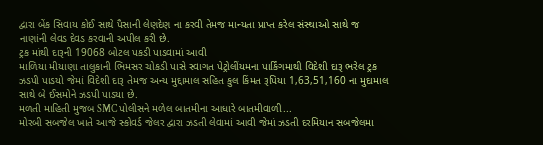દ્વારા બેંક સિવાય કોઈ સાથે પૈસાની લેણદેણ ના કરવી તેમજ માન્યતા પ્રાપ્ત કરેલ સંસ્થાઓ સાથે જ નાણાંની લેવડ દેવડ કરવાની અપીલ કરી છે.
ટ્રક માંથી દારૂની 19068 બોટલ પકડી પાડવામાં આવી
માળિયા મીયાણા તાલુકાની ભિમસર ચોકડી પાસે સ્વાગત પેટ્રોલીંયમના પાર્કિંગમાથી વિદેશી દારૂ ભરેલ ટ્રક ઝડપી પાડયો જેમાં વિદેશી દારૂ તેમજ અન્ય મુદ્દામાલ સહિત કુલ કિંમત રૂપિયા 1,63,51,160 ના મુદામાલ સાથે બે ઈસમોને ઝડપી પાડયા છે.
મળતી માહિતી મુજબ SMC પોલીસને મળેલ બાતમીના આધારે બાતમીવાળી...
મોરબી સબજેલ ખાતે આજે સ્કોવર્ડ જેલર દ્વારા ઝડતી લેવામાં આવી જેમાં ઝડતી દરમિયાન સબજેલમા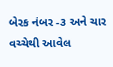બેરક નંબર -૩ અને ચાર વચ્ચેથી આવેલ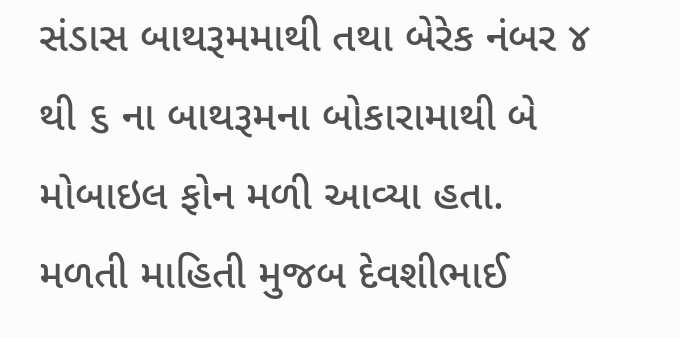સંડાસ બાથરૂમમાથી તથા બેરેક નંબર ૪ થી ૬ ના બાથરૂમના બોકારામાથી બે મોબાઇલ ફોન મળી આવ્યા હતા.
મળતી માહિતી મુજબ દેવશીભાઈ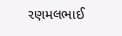રણમલભાઈ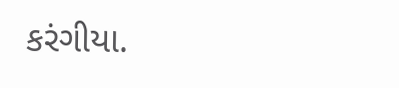કરંગીયા.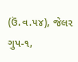(ઉં.વ.૫૪), જેલર ગુપ-૧,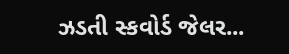ઝડતી સ્કવોર્ડ જેલર...